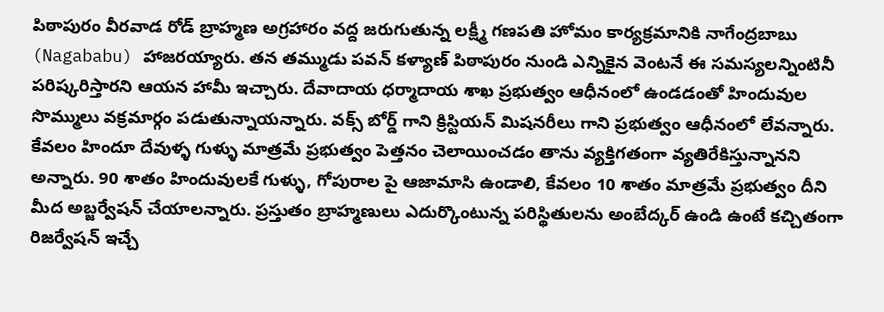పిఠాపురం వీరవాడ రోడ్ బ్రాహ్మణ అగ్రహారం వద్ద జరుగుతున్న లక్ష్మీ గణపతి హోమం కార్యక్రమానికి నాగేంద్రబాబు (Nagababu) హాజరయ్యారు. తన తమ్ముడు పవన్ కళ్యాణ్ పిఠాపురం నుండి ఎన్నికైన వెంటనే ఈ సమస్యలన్నింటినీ పరిష్కరిస్తారని ఆయన హామీ ఇచ్చారు. దేవాదాయ ధర్మాదాయ శాఖ ప్రభుత్వం ఆధీనంలో ఉండడంతో హిందువుల సొమ్ములు వక్రమార్గం పడుతున్నాయన్నారు. వక్స్ బోర్డ్ గాని క్రిస్టియన్ మిషనరీలు గాని ప్రభుత్వం ఆధీనంలో లేవన్నారు. కేవలం హిందూ దేవుళ్ళ గుళ్ళు మాత్రమే ప్రభుత్వం పెత్తనం చెలాయించడం తాను వ్యక్తిగతంగా వ్యతిరేకిస్తున్నానని అన్నారు. 90 శాతం హిందువులకే గుళ్ళు, గోపురాల పై ఆజామాసి ఉండాలి, కేవలం 10 శాతం మాత్రమే ప్రభుత్వం దీని మీద అబ్జర్వేషన్ చేయాలన్నారు. ప్రస్తుతం బ్రాహ్మణులు ఎదుర్కొంటున్న పరిస్థితులను అంబేద్కర్ ఉండి ఉంటే కచ్చితంగా రిజర్వేషన్ ఇచ్చే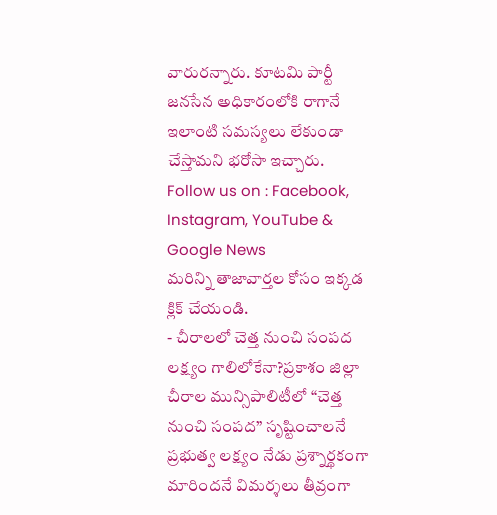వారురన్నారు. కూటమి పార్టీ జనసేన అధికారంలోకి రాగానే ఇలాంటి సమస్యలు లేకుండా చేస్తామని భరోసా ఇచ్చారు.
Follow us on : Facebook, Instagram, YouTube & Google News
మరిన్ని తాజావార్తల కోసం ఇక్కడ క్లిక్ చేయండి.
- చీరాలలో చెత్త నుంచి సంపద లక్ష్యం గాలిలోకేనా?ప్రకాశం జిల్లా చీరాల మున్సిపాలిటీలో “చెత్త నుంచి సంపద” సృష్టించాలనే ప్రభుత్వ లక్ష్యం నేడు ప్రశ్నార్థకంగా మారిందనే విమర్శలు తీవ్రంగా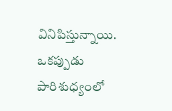వినిపిస్తున్నాయి. ఒకప్పుడు పారిశుధ్యంలో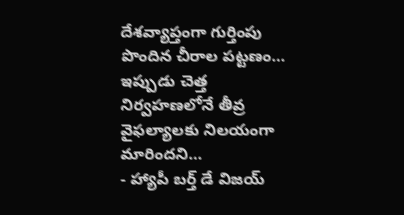దేశవ్యాప్తంగా గుర్తింపు పొందిన చీరాల పట్టణం… ఇప్పుడు చెత్త నిర్వహణలోనే తీవ్ర వైఫల్యాలకు నిలయంగా మారిందని…
- హ్యాపీ బర్త్ డే విజయ్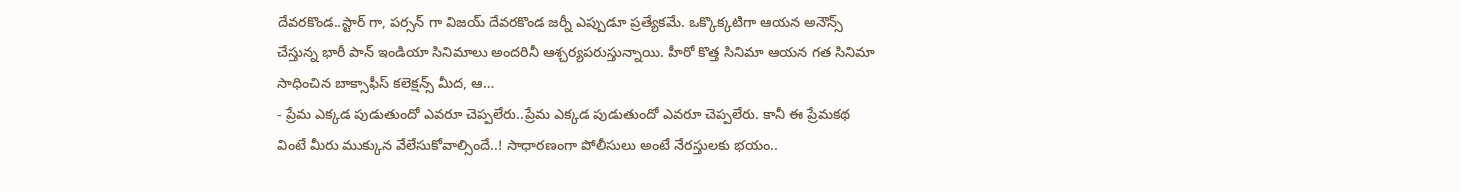దేవరకొండ..స్టార్ గా, పర్సన్ గా విజయ్ దేవరకొండ జర్నీ ఎప్పుడూ ప్రత్యేకమే. ఒక్కొక్కటిగా ఆయన అనౌన్స్ చేస్తున్న భారీ పాన్ ఇండియా సినిమాలు అందరినీ ఆశ్చర్యపరుస్తున్నాయి. హీరో కొత్త సినిమా ఆయన గత సినిమా సాధించిన బాక్సాఫీస్ కలెక్షన్స్ మీద, ఆ…
- ప్రేమ ఎక్కడ పుడుతుందో ఎవరూ చెప్పలేరు..ప్రేమ ఎక్కడ పుడుతుందో ఎవరూ చెప్పలేరు. కానీ ఈ ప్రేమకథ వింటే మీరు ముక్కున వేలేసుకోవాల్సిందే..! సాధారణంగా పోలీసులు అంటే నేరస్తులకు భయం..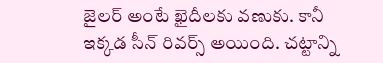జైలర్ అంటే ఖైదీలకు వణుకు. కానీ ఇక్కడ సీన్ రివర్స్ అయింది. చట్టాన్ని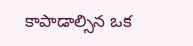కాపాడాల్సిన ఒక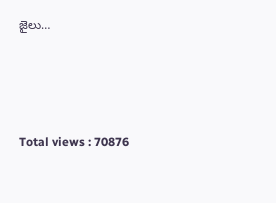జైలు…





Total views : 70876